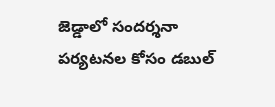జెడ్డాలో సందర్శనా పర్యటనల కోసం డబుల్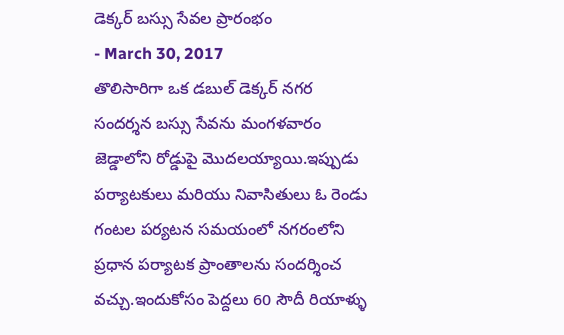డెక్కర్ బస్సు సేవల ప్రారంభం
- March 30, 2017
తొలిసారిగా ఒక డబుల్ డెక్కర్ నగర సందర్శన బస్సు సేవను మంగళవారం జెడ్డాలోని రోడ్డుపై మొదలయ్యాయి.ఇప్పుడు పర్యాటకులు మరియు నివాసితులు ఓ రెండు గంటల పర్యటన సమయంలో నగరంలోని ప్రధాన పర్యాటక ప్రాంతాలను సందర్శించ వచ్చు.ఇందుకోసం పెద్దలు 60 సౌదీ రియాళ్ళు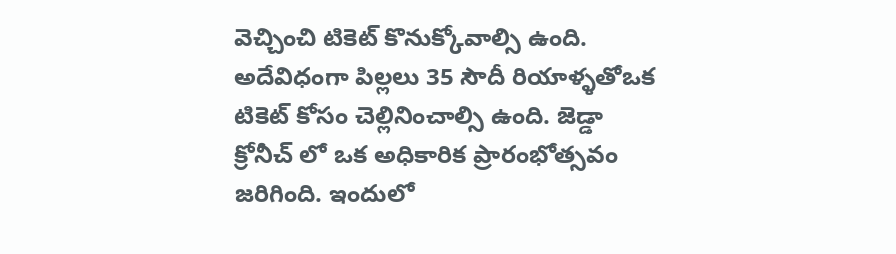వెచ్చించి టికెట్ కొనుక్కోవాల్సి ఉంది. అదేవిధంగా పిల్లలు 35 సౌదీ రియాళ్ళతోఒక టికెట్ కోసం చెల్లినించాల్సి ఉంది. జెడ్డా క్రోనీచ్ లో ఒక అధికారిక ప్రారంభోత్సవం జరిగింది. ఇందులో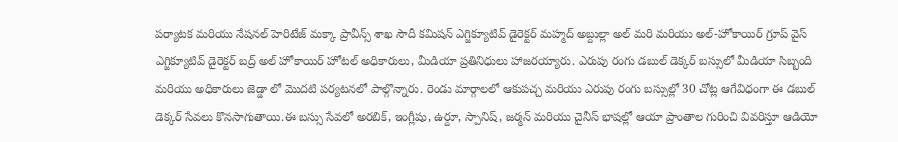పర్యాటక మరియు నేషనల్ హెరిటేజ్ మక్కా ప్రావీన్స్ శాఖ సౌదీ కమిషన్ ఎగ్జిక్యూటివ్ డైరెక్టర్ మహ్మద్ అబ్దుల్లా అల్ మరి మరియు అల్-హోకాయిర్ గ్రూప్ వైస్ ఎగ్జిక్యూటివ్ డైరెక్టర్ బద్ర్ అల్ హోకాయిర్ హోటల్ అధికారులు, మీడియా ప్రతినిధులు హాజరయ్యారు. ఎరుపు రంగు డబుల్ డెక్కర్ బస్సులో మీడియా సిబ్బంది మరియు అధికారులు జెడ్డా లో మొదటి పర్యటనలో పాల్గొన్నారు. రెండు మార్గాలలో ఆకుపచ్చ మరియు ఎరుపు రంగు బస్సుల్లో 30 చోట్ల ఆగేవిధంగా ఈ డబుల్ డెక్కర్ సేవలు కొనసాగుతాయి.ఈ బస్సు సేవలో అరబిక్, ఇంగ్లీషు, ఉర్దూ, స్పానిష్, జర్మన్ మరియు చైనీస్ భాషల్లో ఆయా ప్రాంతాల గురించి వివరిస్తూ ఆడియో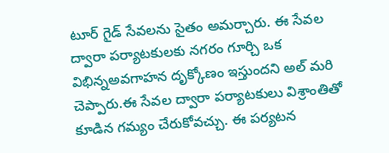టూర్ గైడ్ సేవలను సైతం అమర్చారు. ఈ సేవల ద్వారా పర్యాటకులకు నగరం గూర్చి ఒక విభిన్నఅవగాహన దృక్కోణం ఇస్తుందని అల్ మరి చెప్పారు.ఈ సేవల ద్వారా పర్యాటకులు విశ్రాంతితో కూడిన గమ్యం చేరుకోవచ్చు. ఈ పర్యటన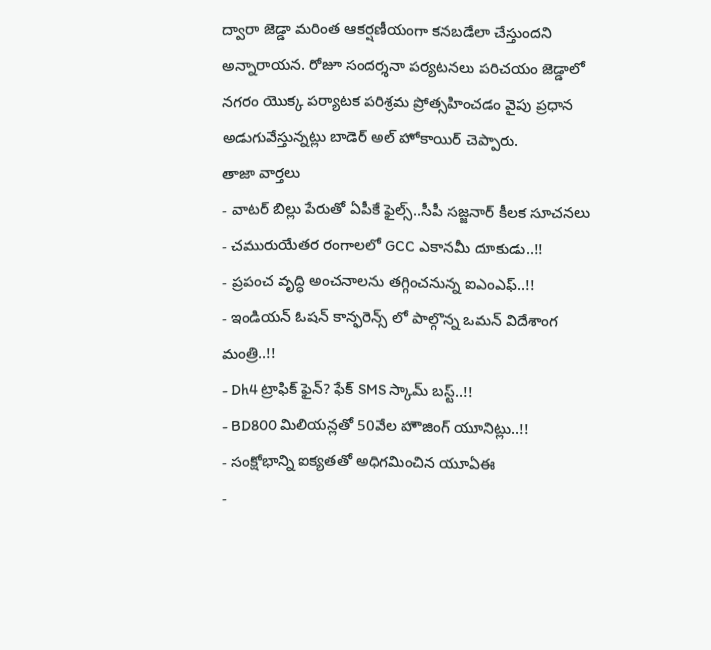ద్వారా జెడ్డా మరింత ఆకర్షణీయంగా కనబడేలా చేస్తుందని అన్నారాయన. రోజూ సందర్శనా పర్యటనలు పరిచయం జెడ్డాలో నగరం యొక్క పర్యాటక పరిశ్రమ ప్రోత్సహించడం వైపు ప్రధాన అడుగువేస్తున్నట్లు బాడెర్ అల్ హోకాయిర్ చెప్పారు.
తాజా వార్తలు
- వాటర్ బిల్లు పేరుతో ఏపీకే ఫైల్స్..సీపీ సజ్జనార్ కీలక సూచనలు
- చమురుయేతర రంగాలలో GCC ఎకానమీ దూకుడు..!!
- ప్రపంచ వృద్ధి అంచనాలను తగ్గించనున్న ఐఎంఎఫ్..!!
- ఇండియన్ ఓషన్ కాన్ఫరెన్స్ లో పాల్గొన్న ఒమన్ విదేశాంగ మంత్రి..!!
- Dh4 ట్రాఫిక్ ఫైన్? ఫేక్ SMS స్కామ్ బస్ట్..!!
- BD800 మిలియన్లతో 50వేల హౌజింగ్ యూనిట్లు..!!
- సంక్షోభాన్ని ఐక్యతతో అధిగమించిన యూఏఈ
-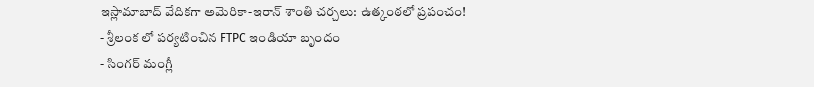ఇస్లామాబాద్ వేదికగా అమెరికా-ఇరాన్ శాంతి చర్చలు: ఉత్కంఠలో ప్రపంచం!
- శ్రీలంక లో పర్యటించిన FTPC ఇండియా బృందం
- సింగర్ మంగ్లీ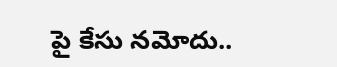పై కేసు నమోదు..